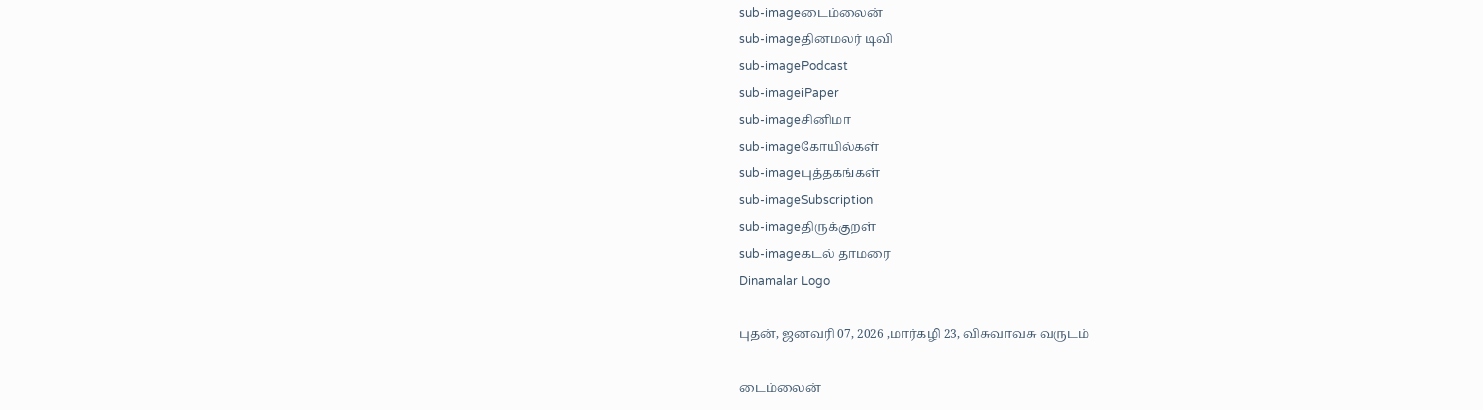sub-imageடைம்லைன்
sub-imageதினமலர் டிவி
sub-imagePodcast
sub-imageiPaper
sub-imageசினிமா
sub-imageகோயில்கள்
sub-imageபுத்தகங்கள்
sub-imageSubscription
sub-imageதிருக்குறள்
sub-imageகடல் தாமரை
Dinamalar Logo

புதன், ஜனவரி 07, 2026 ,மார்கழி 23, விசுவாவசு வருடம்

டைம்லைன்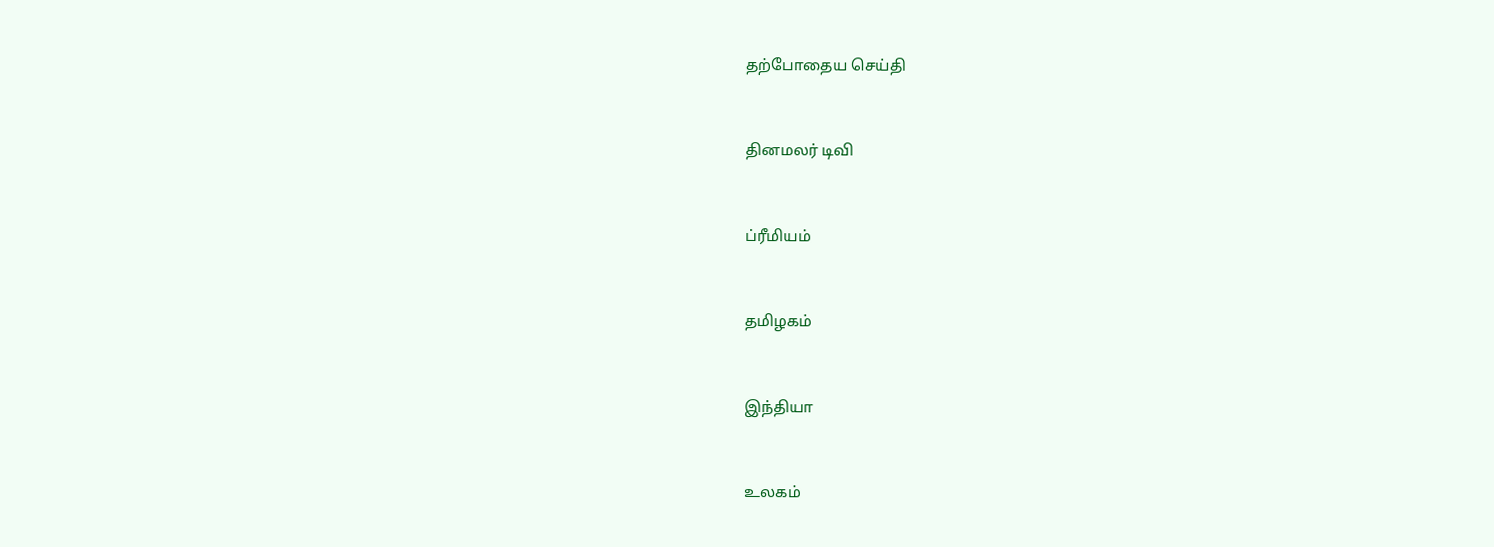தற்போதைய செய்தி


தினமலர் டிவி


ப்ரீமியம்


தமிழகம்


இந்தியா


உலகம்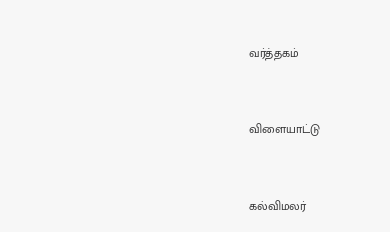வர்த்தகம்


விளையாட்டு


கல்விமலர்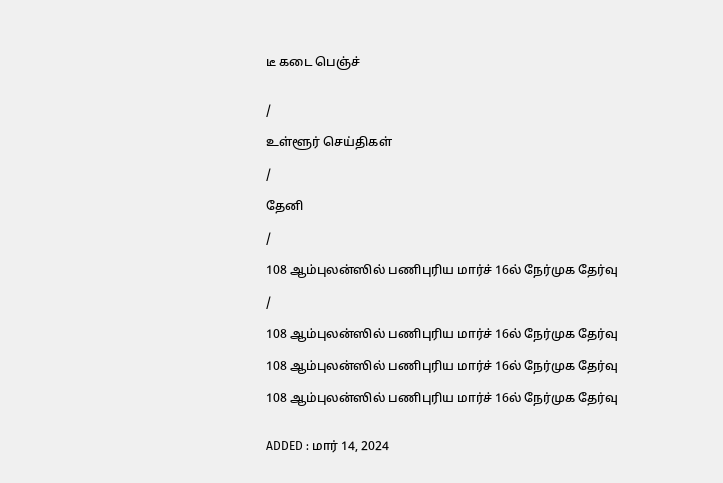டீ கடை பெஞ்ச்


/

உள்ளூர் செய்திகள்

/

தேனி

/

108 ஆம்புலன்ஸில் பணிபுரிய மார்ச் 16ல் நேர்முக தேர்வு

/

108 ஆம்புலன்ஸில் பணிபுரிய மார்ச் 16ல் நேர்முக தேர்வு

108 ஆம்புலன்ஸில் பணிபுரிய மார்ச் 16ல் நேர்முக தேர்வு

108 ஆம்புலன்ஸில் பணிபுரிய மார்ச் 16ல் நேர்முக தேர்வு


ADDED : மார் 14, 2024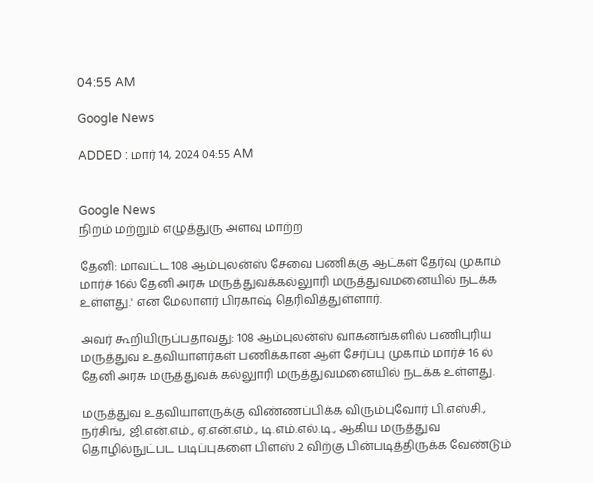04:55 AM

Google News

ADDED : மார் 14, 2024 04:55 AM


Google News
நிறம் மற்றும் எழுத்துரு அளவு மாற்ற

தேனி: மாவட்ட 108 ஆம்புலன்ஸ் சேவை பணிக்கு ஆட்கள் தேர்வு முகாம் மார்ச் 16ல் தேனி அரசு மருத்துவக்கல்லுாரி மருத்துவமனையில் நடக்க உள்ளது.' என மேலாளர் பிரகாஷ் தெரிவித்துள்ளார்.

அவர் கூறியிருப்பதாவது: 108 ஆம்புலன்ஸ் வாகனங்களில் பணிபுரிய மருத்துவ உதவியாளர்கள் பணிக்கான ஆள் சேர்ப்பு முகாம் மார்ச் 16 ல் தேனி அரசு மருத்துவக் கல்லுாரி மருத்துவமனையில் நடக்க உள்ளது.

மருத்துவ உதவியாளருக்கு விண்ணப்பிக்க விரும்புவோர் பி.எஸ்சி., நர்சிங், ஜி.என்.எம்., ஏ.என்.எம்., டி.எம்.எல்.டி., ஆகிய மருத்துவ தொழில்நுட்பட படிப்புகளை பிளஸ் 2 விற்கு பின்படித்திருக்க வேண்டும்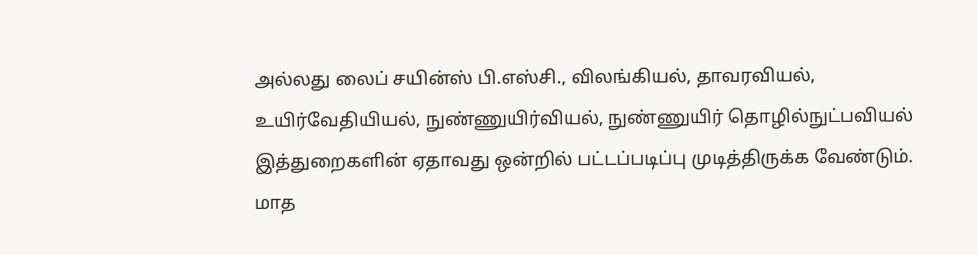அல்லது லைப் சயின்ஸ் பி.எஸ்சி., விலங்கியல், தாவரவியல், உயிர்வேதியியல், நுண்ணுயிர்வியல், நுண்ணுயிர் தொழில்நுட்பவியல் இத்துறைகளின் ஏதாவது ஒன்றில் பட்டப்படிப்பு முடித்திருக்க வேண்டும். மாத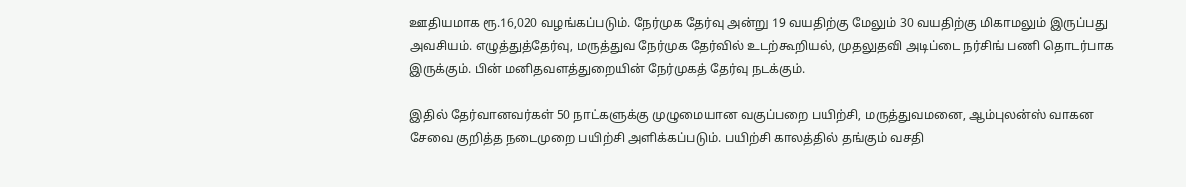ஊதியமாக ரூ.16,020 வழங்கப்படும். நேர்முக தேர்வு அன்று 19 வயதிற்கு மேலும் 30 வயதிற்கு மிகாமலும் இருப்பது அவசியம். எழுத்துத்தேர்வு, மருத்துவ நேர்முக தேர்வில் உடற்கூறியல், முதலுதவி அடிப்டை நர்சிங் பணி தொடர்பாக இருக்கும். பின் மனிதவளத்துறையின் நேர்முகத் தேர்வு நடக்கும்.

இதில் தேர்வானவர்கள் 50 நாட்களுக்கு முழுமையான வகுப்பறை பயிற்சி, மருத்துவமனை, ஆம்புலன்ஸ் வாகன சேவை குறித்த நடைமுறை பயிற்சி அளிக்கப்படும். பயிற்சி காலத்தில் தங்கும் வசதி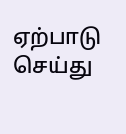ஏற்பாடு செய்து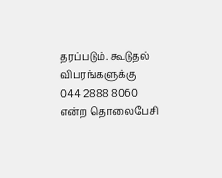தரப்படும். கூடுதல் விபரங்களுக்கு 044 2888 8060 என்ற தொலைபேசி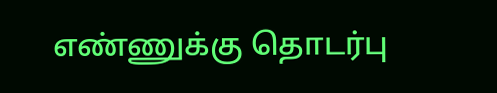எண்ணுக்கு தொடர்பு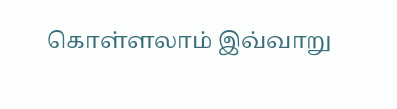கொள்ளலாம் இவ்வாறு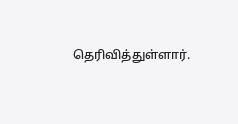தெரிவித்துள்ளார்.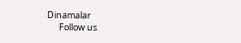Dinamalar
      Follow us